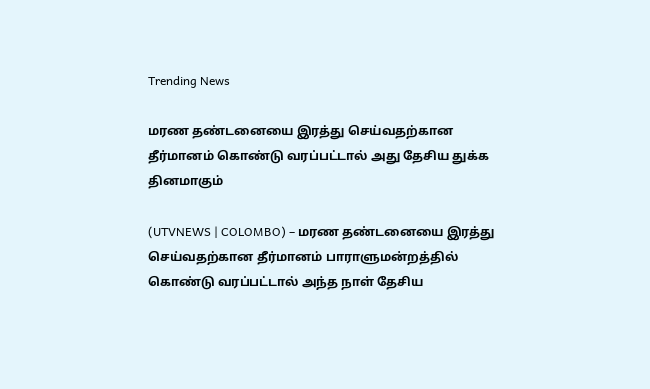Trending News

மரண தண்டனையை இரத்து செய்வதற்கான தீர்மானம் கொண்டு வரப்பட்டால் அது தேசிய துக்க தினமாகும்

(UTVNEWS | COLOMBO) – மரண தண்டனையை இரத்து செய்வதற்கான தீர்மானம் பாராளுமன்றத்தில் கொண்டு வரப்பட்டால் அந்த நாள் தேசிய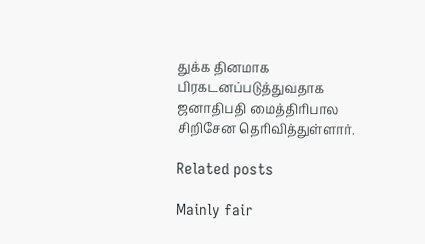துக்க தினமாக பிரகடனப்படுத்துவதாக ஜனாதிபதி மைத்திரிபால சிறிசேன தெரிவித்துள்ளார்.

Related posts

Mainly fair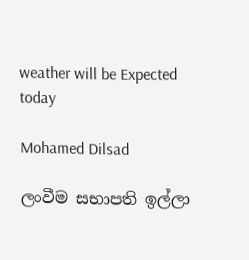weather will be Expected today

Mohamed Dilsad

ලංවීම සභාපති ඉල්ලා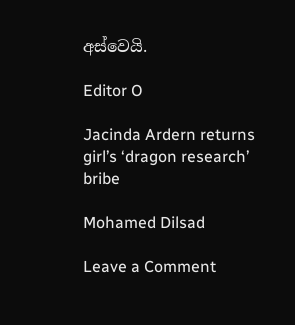අස්වෙයි.

Editor O

Jacinda Ardern returns girl’s ‘dragon research’ bribe

Mohamed Dilsad

Leave a Comment